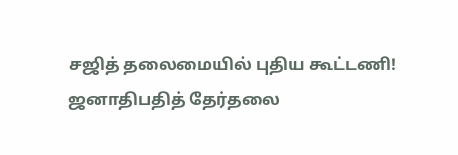சஜித் தலைமையில் புதிய கூட்டணி!
ஜனாதிபதித் தேர்தலை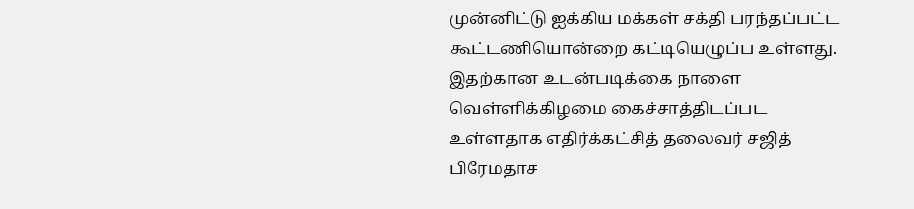முன்னிட்டு ஐக்கிய மக்கள் சக்தி பரந்தப்பட்ட கூட்டணியொன்றை கட்டியெழுப்ப உள்ளது.
இதற்கான உடன்படிக்கை நாளை வெள்ளிக்கிழமை கைச்சாத்திடப்பட உள்ளதாக எதிர்க்கட்சித் தலைவர் சஜித் பிரேமதாச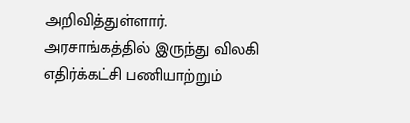அறிவித்துள்ளார்.
அரசாங்கத்தில் இருந்து விலகி எதிர்க்கட்சி பணியாற்றும்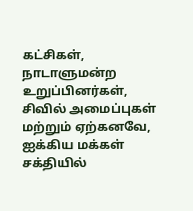கட்சிகள், நாடாளுமன்ற உறுப்பினர்கள், சிவில் அமைப்புகள் மற்றும் ஏற்கனவே, ஐக்கிய மக்கள் சக்தியில்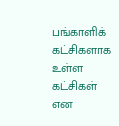பங்காளிக் கட்சிகளாக உள்ள கட்சிகள் என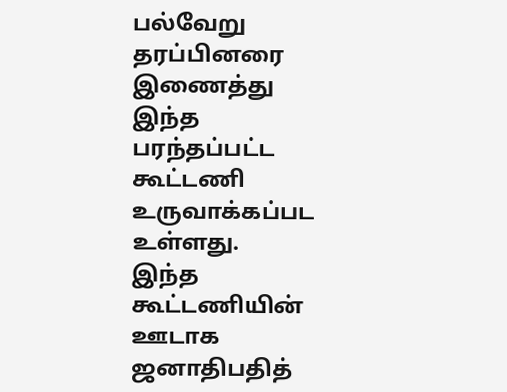பல்வேறு தரப்பினரை இணைத்து இந்த பரந்தப்பட்ட கூட்டணி உருவாக்கப்பட உள்ளது.
இந்த கூட்டணியின் ஊடாக ஜனாதிபதித்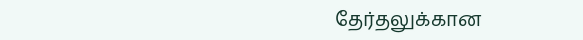தேர்தலுக்கான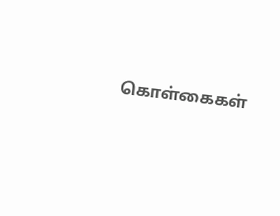கொள்கைகள்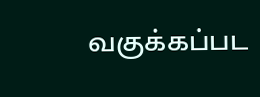வகுக்கப்பட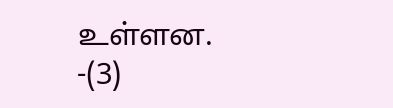உள்ளன.
-(3)